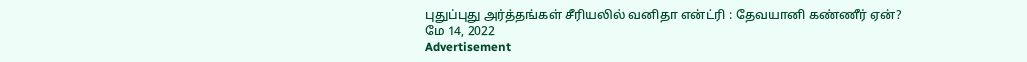புதுப்புது அர்த்தங்கள் சீரியலில் வனிதா என்ட்ரி : தேவயானி கண்ணீர் ஏன்?
மே 14, 2022
Advertisement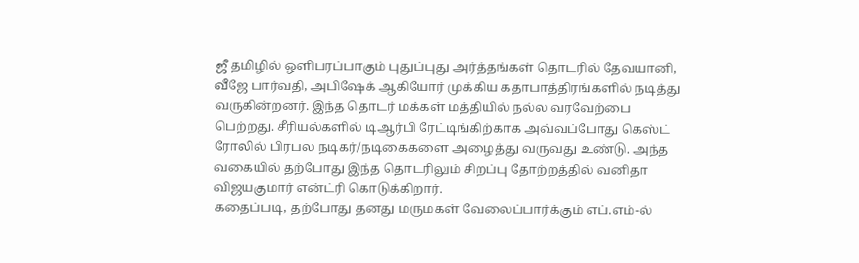ஜீ தமிழில் ஒளிபரப்பாகும் புதுப்புது அர்த்தங்கள் தொடரில் தேவயானி, வீஜே பார்வதி, அபிஷேக் ஆகியோர் முக்கிய கதாபாத்திரங்களில் நடித்து வருகின்றனர். இந்த தொடர் மக்கள் மத்தியில் நல்ல வரவேற்பை பெற்றது. சீரியல்களில் டிஆர்பி ரேட்டிங்கிற்காக அவ்வப்போது கெஸ்ட் ரோலில் பிரபல நடிகர்/நடிகைகளை அழைத்து வருவது உண்டு. அந்த வகையில் தற்போது இந்த தொடரிலும் சிறப்பு தோற்றத்தில் வனிதா விஜயகுமார் என்ட்ரி கொடுக்கிறார்.
கதைப்படி, தற்போது தனது மருமகள் வேலைப்பார்க்கும் எப்.எம்-ல்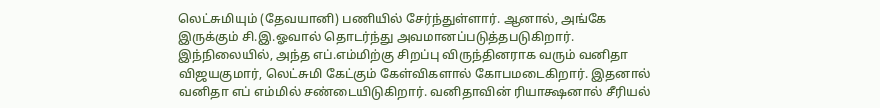லெட்சுமியும் (தேவயானி) பணியில் சேர்ந்துள்ளார். ஆனால், அங்கே இருக்கும் சி.இ.ஓவால் தொடர்ந்து அவமானப்படுத்தபடுகிறார். இந்நிலையில், அந்த எப்.எம்மிற்கு சிறப்பு விருந்தினராக வரும் வனிதா விஜயகுமார், லெட்சுமி கேட்கும் கேள்விகளால் கோபமடைகிறார். இதனால் வனிதா எப் எம்மில் சண்டையிடுகிறார். வனிதாவின் ரியாக்ஷனால் சீரியல்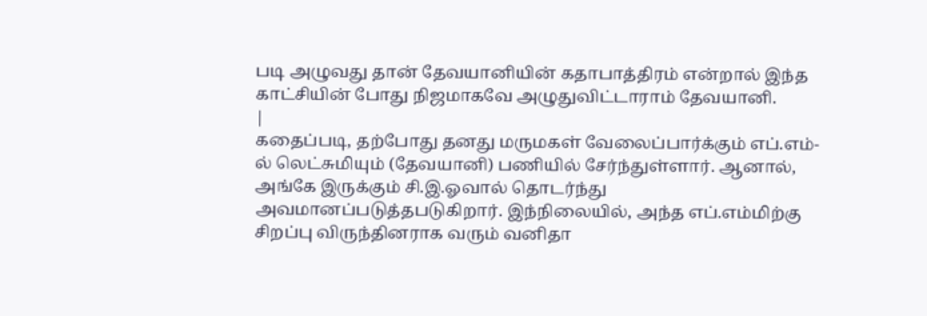படி அழுவது தான் தேவயானியின் கதாபாத்திரம் என்றால் இந்த காட்சியின் போது நிஜமாகவே அழுதுவிட்டாராம் தேவயானி.
|
கதைப்படி, தற்போது தனது மருமகள் வேலைப்பார்க்கும் எப்.எம்-ல் லெட்சுமியும் (தேவயானி) பணியில் சேர்ந்துள்ளார். ஆனால், அங்கே இருக்கும் சி.இ.ஓவால் தொடர்ந்து அவமானப்படுத்தபடுகிறார். இந்நிலையில், அந்த எப்.எம்மிற்கு சிறப்பு விருந்தினராக வரும் வனிதா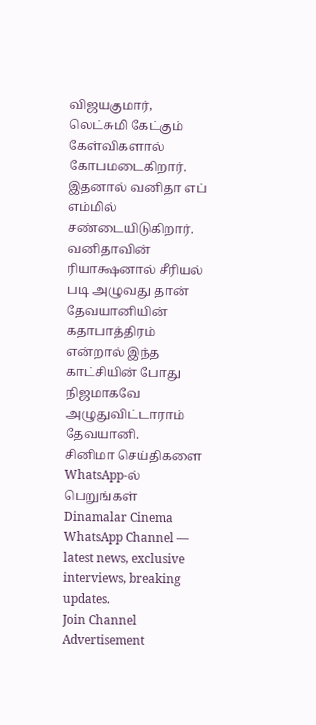விஜயகுமார், லெட்சுமி கேட்கும் கேள்விகளால் கோபமடைகிறார். இதனால் வனிதா எப் எம்மில் சண்டையிடுகிறார். வனிதாவின் ரியாக்ஷனால் சீரியல் படி அழுவது தான் தேவயானியின் கதாபாத்திரம் என்றால் இந்த காட்சியின் போது நிஜமாகவே அழுதுவிட்டாராம் தேவயானி.
சினிமா செய்திகளை WhatsApp-ல் பெறுங்கள்
Dinamalar Cinema WhatsApp Channel — latest news, exclusive interviews, breaking updates.
Join Channel
Advertisement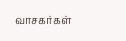வாசகர்கள்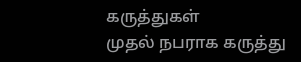கருத்துகள்
முதல் நபராக கருத்து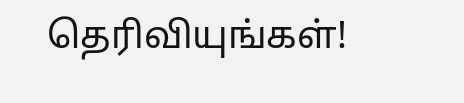தெரிவியுங்கள்!